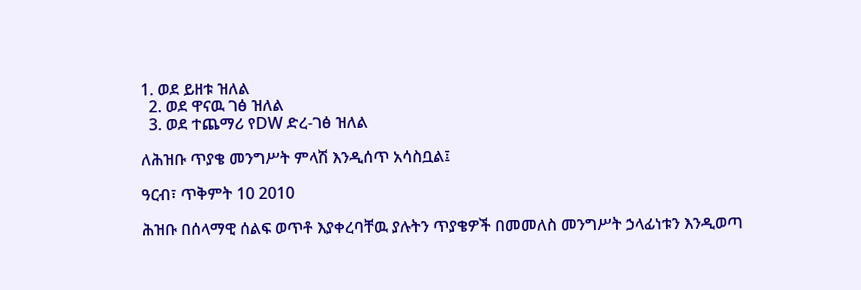1. ወደ ይዘቱ ዝለል
  2. ወደ ዋናዉ ገፅ ዝለል
  3. ወደ ተጨማሪ የDW ድረ-ገፅ ዝለል

ለሕዝቡ ጥያቄ መንግሥት ምላሽ እንዲሰጥ አሳስቧል፤

ዓርብ፣ ጥቅምት 10 2010

ሕዝቡ በሰላማዊ ሰልፍ ወጥቶ እያቀረባቸዉ ያሉትን ጥያቄዎች በመመለስ መንግሥት ኃላፊነቱን እንዲወጣ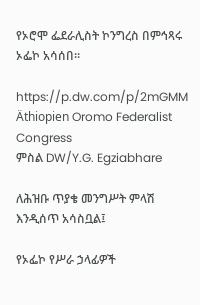የኦሮሞ ፌደራሊስት ኮንግረስ በምኅጻሩ ኦፌኮ አሳሰበ።

https://p.dw.com/p/2mGMM
Äthiopien Oromo Federalist Congress
ምስል DW/Y.G. Egziabhare

ለሕዝቡ ጥያቄ መንግሥት ምላሽ እንዲሰጥ አሳስቧል፤

የኦፌኮ የሥራ ኃላፊዎች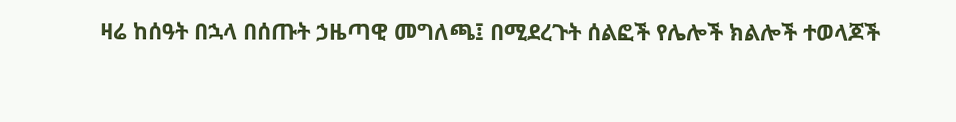ዛሬ ከሰዓት በኋላ በሰጡት ኃዜጣዊ መግለጫ፤ በሚደረጉት ሰልፎች የሌሎች ክልሎች ተወላጆች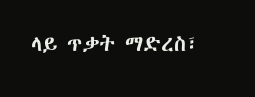ላይ ጥቃት ማድረስ፣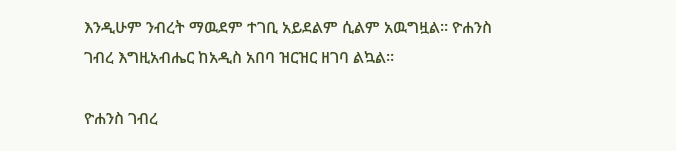እንዲሁም ንብረት ማዉደም ተገቢ አይደልም ሲልም አዉግዟል። ዮሐንስ ገብረ እግዚአብሔር ከአዲስ አበባ ዝርዝር ዘገባ ልኳል።

ዮሐንስ ገብረ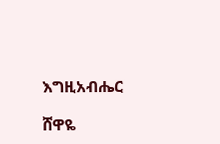እግዚአብሔር

ሸዋዬ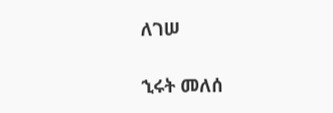ለገሠ

ኂሩት መለሰ